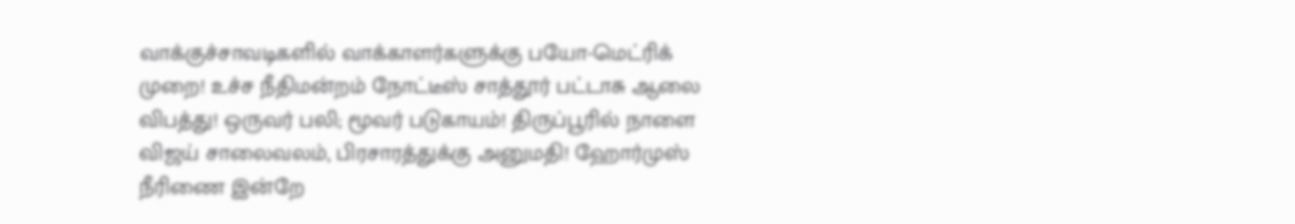வாக்குச்சாவடிகளில் வாக்காளர்களுக்கு பயோ-மெட்ரிக் முறை! உச்ச நீதிமன்றம் நோட்டீஸ் சாத்தூர் பட்டாசு ஆலை விபத்து! ஒருவர் பலி; மூவர் படுகாயம்! திருப்பூரில் நாளை விஜய் சாலைவலம், பிரசாரத்துக்கு அனுமதி! ஹோர்முஸ் நீரிணை இன்றே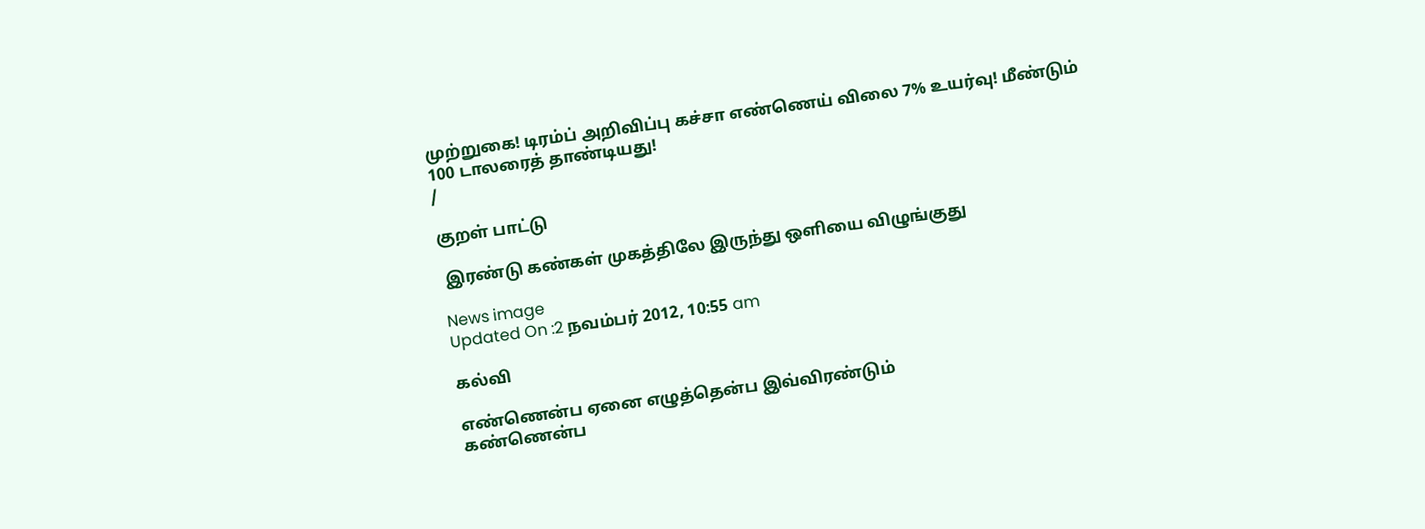முற்றுகை! டிரம்ப் அறிவிப்பு கச்சா எண்ணெய் விலை 7% உயர்வு! மீண்டும் 100 டாலரைத் தாண்டியது!
/

குறள் பாட்டு

 இரண்டு கண்கள் முகத்திலே இருந்து ஒளியை விழுங்குது

News image
Updated On :2 நவம்பர் 2012, 10:55 am

கல்வி

எண்ணென்ப ஏனை எழுத்தென்ப இவ்விரண்டும்
கண்ணென்ப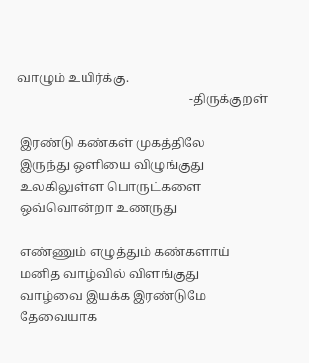வாழும் உயிர்க்கு.
                                                       -திருக்குறள்

 இரண்டு கண்கள் முகத்திலே
 இருந்து ஒளியை விழுங்குது
 உலகிலுள்ள பொருட்களை
 ஒவ்வொன்றா உணருது

 எண்ணும் எழுத்தும் கண்களாய்
 மனித வாழ்வில் விளங்குது
 வாழ்வை இயக்க இரண்டுமே
 தேவையாக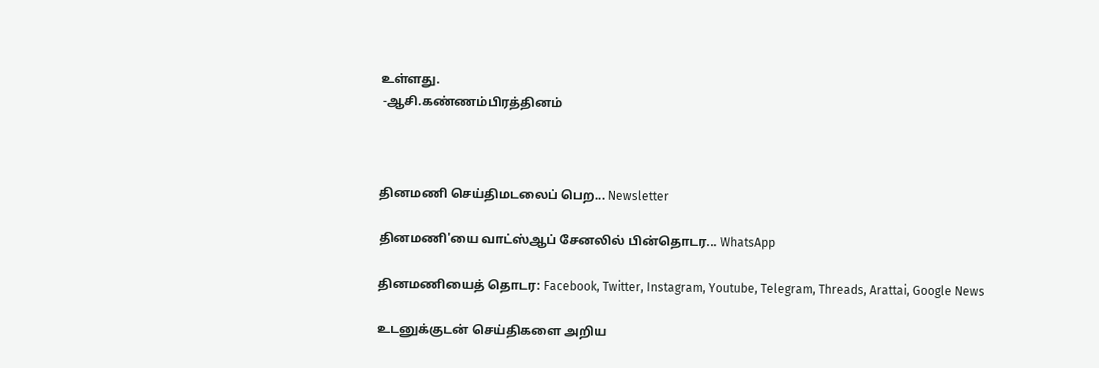உள்ளது.
 -ஆசி.கண்ணம்பிரத்தினம்



தினமணி செய்திமடலைப் பெற... Newsletter

தினமணி'யை வாட்ஸ்ஆப் சேனலில் பின்தொடர... WhatsApp

தினமணியைத் தொடர: Facebook, Twitter, Instagram, Youtube, Telegram, Threads, Arattai, Google News

உடனுக்குடன் செய்திகளை அறிய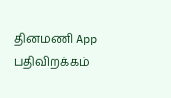தினமணி App பதிவிறக்கம்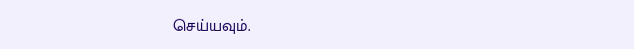செய்யவும்.